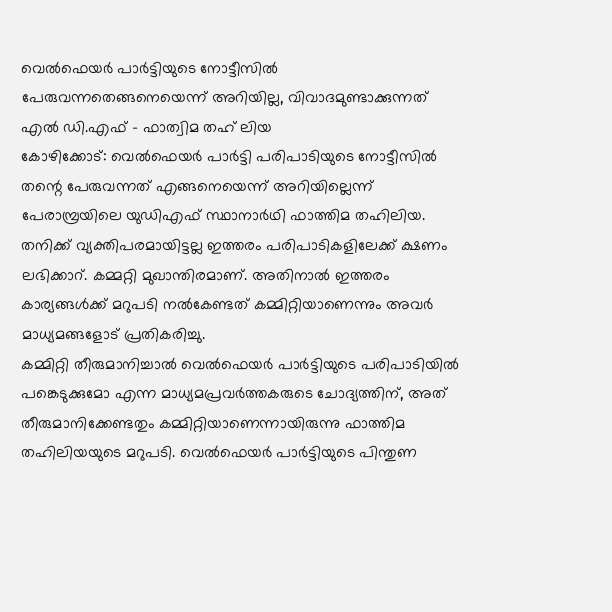വെൽഫെയർ പാർട്ടിയുടെ നോട്ടീസിൽ പേരുവന്നതെങ്ങനെയെന്ന് അറിയില്ല, വിവാദമുണ്ടാക്കുന്നത് എൽ ഡി.എഫ് – ഫാത്വിമ തഹ് ലിയ
കോഴിക്കോട്: വെൽഫെയർ പാർട്ടി പരിപാടിയുടെ നോട്ടീസിൽ തന്റെ പേരുവന്നത് എങ്ങനെയെന്ന് അറിയില്ലെന്ന് പേരാമ്പ്രയിലെ യുഡിഎഫ് സ്ഥാനാർഥി ഫാത്തിമ തഹിലിയ. തനിക്ക് വ്യക്തിപരമായിട്ടല്ല ഇത്തരം പരിപാടികളിലേക്ക് ക്ഷണം ലഭിക്കാറ്. കമ്മറ്റി മുഖാന്തിരമാണ്. അതിനാൽ ഇത്തരം കാര്യങ്ങൾക്ക് മറുപടി നൽകേണ്ടത് കമ്മിറ്റിയാണെന്നും അവർ മാധ്യമങ്ങളോട് പ്രതികരിച്ചു.
കമ്മിറ്റി തീരുമാനിച്ചാൽ വെൽഫെയർ പാർട്ടിയുടെ പരിപാടിയിൽ പങ്കെടുക്കുമോ എന്ന മാധ്യമപ്രവർത്തകരുടെ ചോദ്യത്തിന്, അത് തീരുമാനിക്കേണ്ടതും കമ്മിറ്റിയാണെന്നായിരുന്നു ഫാത്തിമ തഹിലിയയുടെ മറുപടി. വെൽഫെയർ പാർട്ടിയുടെ പിന്തുണ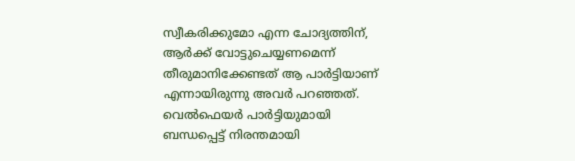സ്വീകരിക്കുമോ എന്ന ചോദ്യത്തിന്, ആർക്ക് വോട്ടുചെയ്യണമെന്ന് തീരുമാനിക്കേണ്ടത് ആ പാർട്ടിയാണ് എന്നായിരുന്നു അവർ പറഞ്ഞത്.
വെൽഫെയർ പാർട്ടിയുമായി ബന്ധപ്പെട്ട് നിരന്തമായി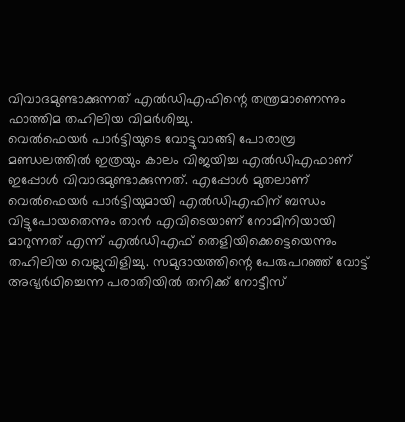വിവാദമുണ്ടാക്കുന്നത് എൽഡിഎഫിന്റെ തന്ത്രമാണെന്നും ഫാത്തിമ തഹിലിയ വിമർശിച്ചു.
വെൽഫെയർ പാർട്ടിയുടെ വോട്ടുവാങ്ങി പോരാമ്പ്ര മണ്ഡലത്തിൽ ഇത്രയും കാലം വിജയിച്ച എൽഡിഎഫാണ് ഇപ്പോൾ വിവാദമുണ്ടാക്കുന്നത്. എപ്പോൾ മുതലാണ് വെൽഫെയർ പാർട്ടിയുമായി എൽഡിഎഫിന് ബന്ധം വിട്ടുപോയതെന്നും താൻ എവിടെയാണ് നോമിനിയായി മാറുന്നത് എന്ന് എൽഡിഎഫ് തെളിയിക്കെട്ടെയെന്നും തഹിലിയ വെല്ലുവിളിച്ചു. സമുദായത്തിന്റെ പേരുപറഞ്ഞ് വോട്ട് അഭ്യർഥിച്ചെന്ന പരാതിയിൽ തനിക്ക് നോട്ടീസ്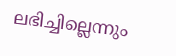ലഭിച്ചില്ലെന്നും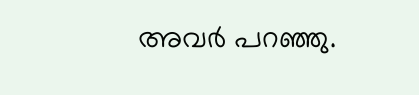അവർ പറഞ്ഞു.